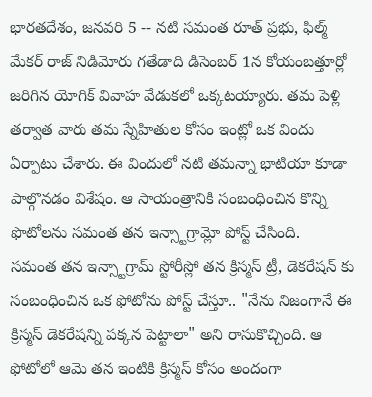భారతదేశం, జనవరి 5 -- నటి సమంత రూత్ ప్రభు, ఫిల్మ్ మేకర్ రాజ్ నిడిమోరు గతేడాది డిసెంబర్ 1న కోయంబత్తూర్లో జరిగిన యోగిక్ వివాహ వేడుకలో ఒక్కటయ్యారు. తమ పెళ్లి తర్వాత వారు తమ స్నేహితుల కోసం ఇంట్లో ఒక విందు ఏర్పాటు చేశారు. ఈ విందులో నటి తమన్నా భాటియా కూడా పాల్గొనడం విశేషం. ఆ సాయంత్రానికి సంబంధించిన కొన్ని ఫొటోలను సమంత తన ఇన్స్టాగ్రామ్లో పోస్ట్ చేసింది.
సమంత తన ఇన్స్టాగ్రామ్ స్టోరీస్లో తన క్రిస్మస్ ట్రీ, డెకరేషన్ కు సంబంధించిన ఒక ఫోటోను పోస్ట్ చేస్తూ.. "నేను నిజంగానే ఈ క్రిస్మస్ డెకరేషన్ని పక్కన పెట్టాలా" అని రాసుకొచ్చింది. ఆ ఫోటోలో ఆమె తన ఇంటికి క్రిస్మస్ కోసం అందంగా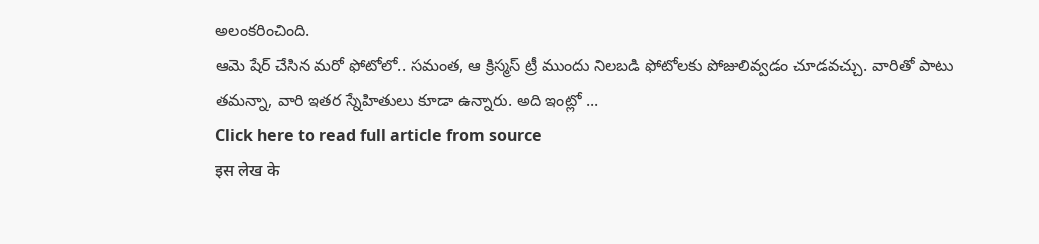అలంకరించింది.
ఆమె షేర్ చేసిన మరో ఫోటోలో.. సమంత, ఆ క్రిస్మస్ ట్రీ ముందు నిలబడి ఫోటోలకు పోజులివ్వడం చూడవచ్చు. వారితో పాటు తమన్నా, వారి ఇతర స్నేహితులు కూడా ఉన్నారు. అది ఇంట్లో ...
Click here to read full article from source
इस लेख के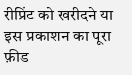रीप्रिंट को खरीदने या इस प्रकाशन का पूरा फ़ीड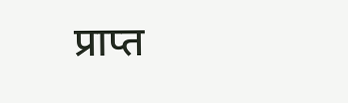प्राप्त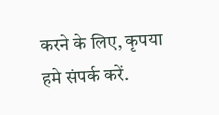करने के लिए, कृपया
हमे संपर्क करें.